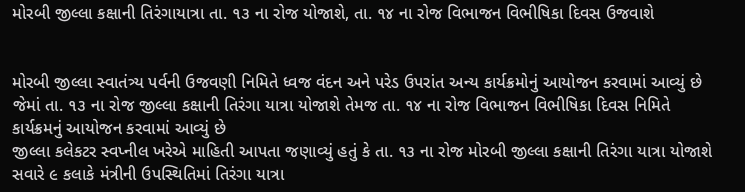મોરબી જીલ્લા કક્ષાની તિરંગાયાત્રા તા. ૧૩ ના રોજ યોજાશે, તા. ૧૪ ના રોજ વિભાજન વિભીષિકા દિવસ ઉજવાશે


મોરબી જીલ્લા સ્વાતંત્ર્ય પર્વની ઉજવણી નિમિતે ધ્વજ વંદન અને પરેડ ઉપરાંત અન્ય કાર્યક્રમોનું આયોજન કરવામાં આવ્યું છે જેમાં તા. ૧૩ ના રોજ જીલ્લા કક્ષાની તિરંગા યાત્રા યોજાશે તેમજ તા. ૧૪ ના રોજ વિભાજન વિભીષિકા દિવસ નિમિતે કાર્યક્રમનું આયોજન કરવામાં આવ્યું છે
જીલ્લા કલેકટર સ્વપ્નીલ ખરેએ માહિતી આપતા જણાવ્યું હતું કે તા. ૧૩ ના રોજ મોરબી જીલ્લા કક્ષાની તિરંગા યાત્રા યોજાશે સવારે ૯ કલાકે મંત્રીની ઉપસ્થિતિમાં તિરંગા યાત્રા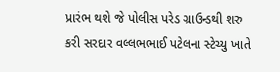પ્રારંભ થશે જે પોલીસ પરેડ ગ્રાઉન્ડથી શરુ કરી સરદાર વલ્લભભાઈ પટેલના સ્ટેચ્યુ ખાતે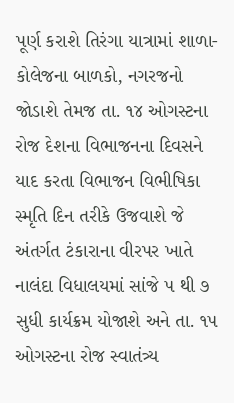પૂર્ણ કરાશે તિરંગા યાત્રામાં શાળા-કોલેજના બાળકો, નગરજનો જોડાશે તેમજ તા. ૧૪ ઓગસ્ટના રોજ દેશના વિભાજનના દિવસને યાદ કરતા વિભાજન વિભીષિકા સ્મૃતિ દિન તરીકે ઉજવાશે જે અંતર્ગત ટંકારાના વીરપર ખાતે નાલંદા વિધાલયમાં સાંજે ૫ થી ૭ સુધી કાર્યક્રમ યોજાશે અને તા. ૧૫ ઓગસ્ટના રોજ સ્વાતંત્ર્ય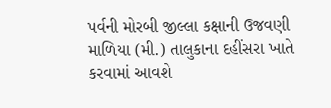પર્વની મોરબી જીલ્લા કક્ષાની ઉજવણી માળિયા (મી.) તાલુકાના દહીંસરા ખાતે કરવામાં આવશે